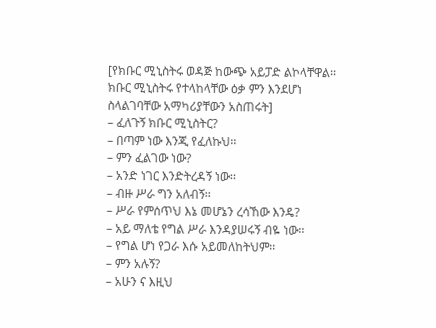[የክቡር ሚኒስትሩ ወዳጅ ከውጭ አይፓድ ልኮላቸዋል፡፡ ክቡር ሚኒስትሩ የተላከላቸው ዕቃ ምን እንደሆነ ስላልገባቸው አማካሪያቸውን አስጠሩት]
– ፈለጉኝ ክቡር ሚኒስትር?
– በጣም ነው እንጂ የፈለኩህ፡፡
– ምን ፈልገው ነው?
– አንድ ነገር እንድትረዳኝ ነው፡፡
– ብዙ ሥራ ግን አለብኝ፡፡
– ሥራ የምሰጥህ እኔ መሆኔን ረሳኸው እንዴ?
– አይ ማለቴ የግል ሥራ እንዳያሠሩኝ ብዬ ነው፡፡
– የግል ሆነ የጋራ እሱ አይመለከትህም፡፡
– ምን አሉኝ?
– አሁን ና እዚህ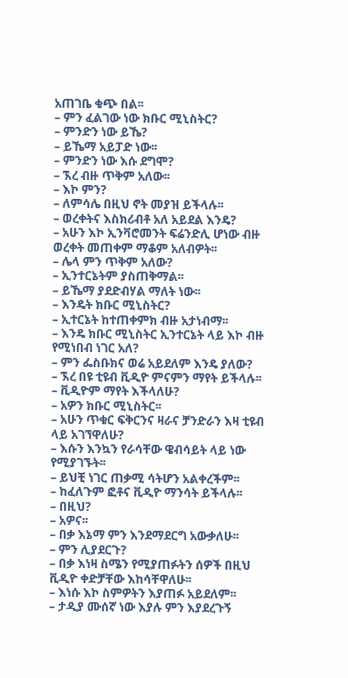አጠገቤ ቁጭ በል፡፡
– ምን ፈልገው ነው ክቡር ሚኒስትር?
– ምንድን ነው ይኼ?
– ይኼማ አይፓድ ነው፡፡
– ምንድን ነው እሱ ደግሞ?
– ኧረ ብዙ ጥቅም አለው፡፡
– እኮ ምን?
– ለምሳሌ በዚህ ኖት መያዝ ይችላሉ፡፡
– ወረቀትና እስክሪብቶ አለ አይደል እንዴ?
– አሁን እኮ ኢንቫሮመንት ፍሬንድሊ ሆነው ብዙ ወረቀት መጠቀም ማቆም አለብዎት፡፡
– ሌላ ምን ጥቅም አለው?
– ኢንተርኔትም ያስጠቅማል፡፡
– ይኼማ ያደድብሃል ማለት ነው፡፡
– እንዴት ክቡር ሚኒስትር?
– ኢተርኔት ከተጠቀምክ ብዙ አታነብማ፡፡
– እንዴ ክቡር ሚኒስትር ኢንተርኔት ላይ እኮ ብዙ የሚነበብ ነገር አለ?
– ምን ፌስቡክና ወሬ አይደለም እንዴ ያለው?
– ኧረ በዩ ቲዩብ ቪዲዮ ምናምን ማየት ይችላሉ፡፡
– ቪዲዮም ማየት እችላለሁ?
– አዎን ክቡር ሚኒስትር፡፡
– አሁን ጥቁር ፍቅርንና ዛራና ቻንድራን እዛ ቲዩብ ላይ አገኘዋለሁ?
– እሱን እንኳን የራሳቸው ዌብሳይት ላይ ነው የሚያገኙት፡፡
– ይህቺ ነገር ጠቃሚ ሳትሆን አልቀረችም፡፡
– ከፈለጉም ፎቶና ቪዲዮ ማንሳት ይችላሉ፡፡
– በዚህ?
– አዎና፡፡
– በቃ እኔማ ምን እንደማደርግ አውቃለሁ፡፡
– ምን ሊያደርጉ?
– በቃ እነዛ ስሜን የሚያጠፉትን ሰዎች በዚህ ቪዲዮ ቀድቻቸው እከሳቸዋለሁ፡፡
– እነሱ እኮ ስምዎትን እያጠፉ አይደለም፡፡
– ታዲያ ሙሰኛ ነው እያሉ ምን እያደረጉኝ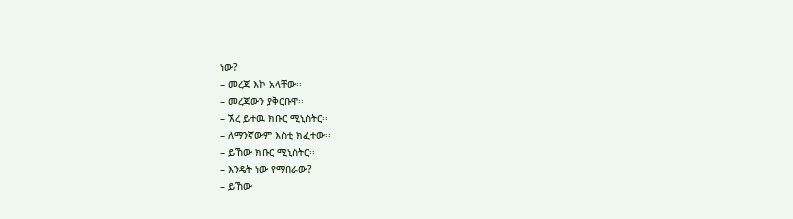ነው?
– መረጃ እኮ አላቸው፡፡
– መረጃውን ያቅርቡዋ፡፡
– ኧረ ይተዉ ክቡር ሚኒስትር፡፡
– ለማንኛውም እስቲ ክፈተው፡፡
– ይኸው ክቡር ሚኒስትር፡፡
– እንዴት ነው የማበራው?
– ይኸው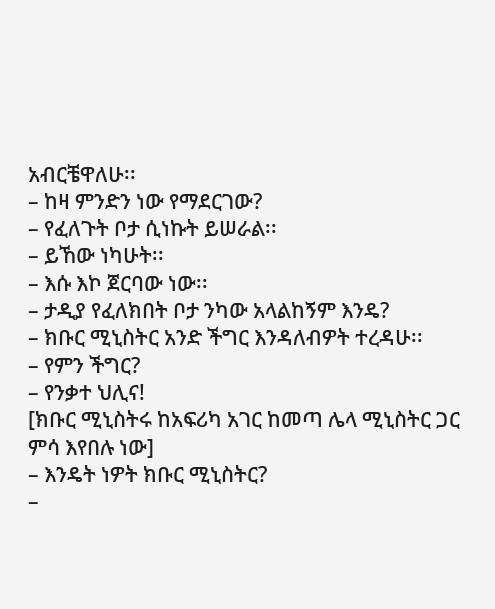አብርቼዋለሁ፡፡
– ከዛ ምንድን ነው የማደርገው?
– የፈለጉት ቦታ ሲነኩት ይሠራል፡፡
– ይኸው ነካሁት፡፡
– እሱ እኮ ጀርባው ነው፡፡
– ታዲያ የፈለክበት ቦታ ንካው አላልከኝም እንዴ?
– ክቡር ሚኒስትር አንድ ችግር እንዳለብዎት ተረዳሁ፡፡
– የምን ችግር?
– የንቃተ ህሊና!
[ክቡር ሚኒስትሩ ከአፍሪካ አገር ከመጣ ሌላ ሚኒስትር ጋር ምሳ እየበሉ ነው]
– እንዴት ነዎት ክቡር ሚኒስትር?
–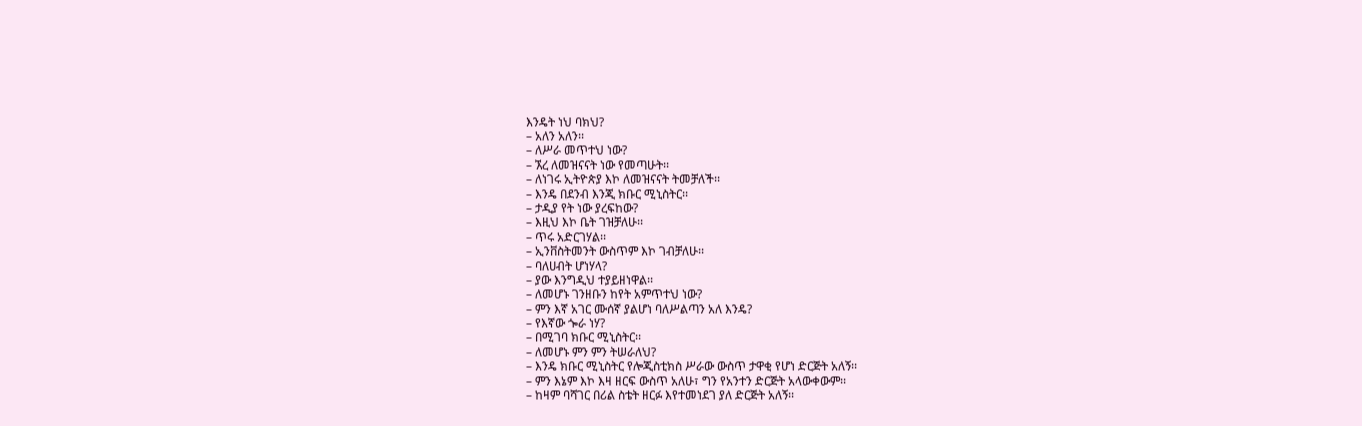እንዴት ነህ ባክህ?
– አለን አለን፡፡
– ለሥራ መጥተህ ነው?
– ኧረ ለመዝናናት ነው የመጣሁት፡፡
– ለነገሩ ኢትዮጵያ እኮ ለመዝናናት ትመቻለች፡፡
– እንዴ በደንብ እንጂ ክቡር ሚኒስትር፡፡
– ታዲያ የት ነው ያረፍከው?
– እዚህ እኮ ቤት ገዝቻለሁ፡፡
– ጥሩ አድርገሃል፡፡
– ኢንቨስትመንት ውስጥም እኮ ገብቻለሁ፡፡
– ባለሀብት ሆነሃላ?
– ያው እንግዲህ ተያይዘነዋል፡፡
– ለመሆኑ ገንዘቡን ከየት አምጥተህ ነው?
– ምን እኛ አገር ሙሰኛ ያልሆነ ባለሥልጣን አለ እንዴ?
– የእኛው ጐራ ነሃ?
– በሚገባ ክቡር ሚኒስትር፡፡
– ለመሆኑ ምን ምን ትሠራለህ?
– እንዴ ክቡር ሚኒስትር የሎጂስቲክስ ሥራው ውስጥ ታዋቂ የሆነ ድርጅት አለኝ፡፡
– ምን እኔም እኮ እዛ ዘርፍ ውስጥ አለሁ፣ ግን የአንተን ድርጅት አላውቀውም፡፡
– ከዛም ባሻገር በሪል ስቴት ዘርፉ እየተመነደገ ያለ ድርጅት አለኝ፡፡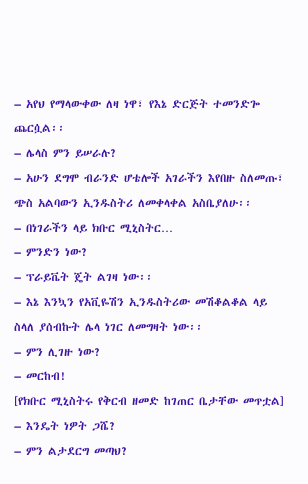– አየህ የማላውቀው ለዛ ነዋ፣ የእኔ ድርጅት ተመንድጐ ጨርሷል፡፡
– ሌላስ ምን ይሠራሉ?
– አሁን ደግሞ ብራንድ ሆቴሎች አገራችን እየበዙ ስለመጡ፣ ጭስ አልባውን ኢንዱስትሪ ለመቀላቀል አስቤያለሁ፡፡
– በነገራችን ላይ ክቡር ሚኒስትር…
– ምንድን ነው?
– ፕራይቬት ጄት ልገዛ ነው፡፡
– እኔ እንኳን የአቪዬሽን ኢንዱስትሪው መሽቆልቆል ላይ ስላለ ያሰብኩት ሌላ ነገር ለመግዛት ነው፡፡
– ምን ሊገዙ ነው?
– መርከብ!
[የክቡር ሚኒስትሩ የቅርብ ዘመድ ከገጠር ቤታቸው መጥቷል]
– እንዴት ነዎት ጋሼ?
– ምን ልታደርግ መጣህ?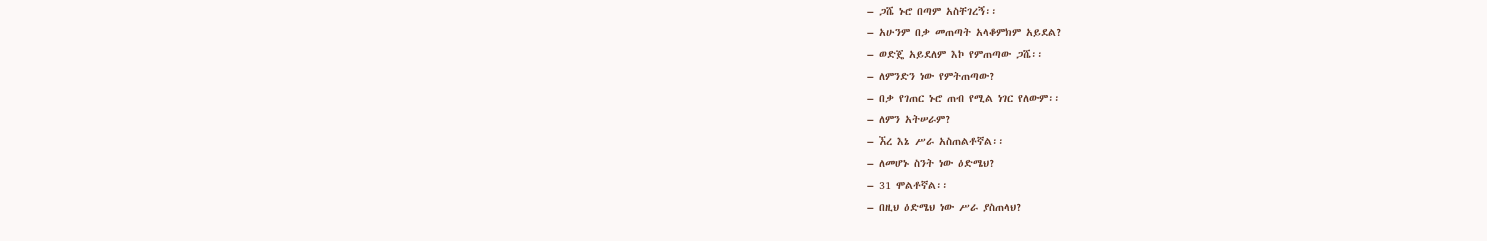– ጋሼ ኑሮ በጣም አስቸገረኝ፡፡
– አሁንም በቃ መጠጣት አላቆምክም አይደል?
– ወድጄ አይደለም እኮ የምጠጣው ጋሼ፡፡
– ለምንድን ነው የምትጠጣው?
– በቃ የገጠር ኑሮ ጠብ የሚል ነገር የለውም፡፡
– ለምን አትሠራም?
– ኧረ እኔ ሥራ አስጠልቶኛል፡፡
– ለመሆኑ ስንት ነው ዕድሜህ?
– 31 ሞልቶኛል፡፡
– በዚህ ዕድሜህ ነው ሥራ ያስጠላህ?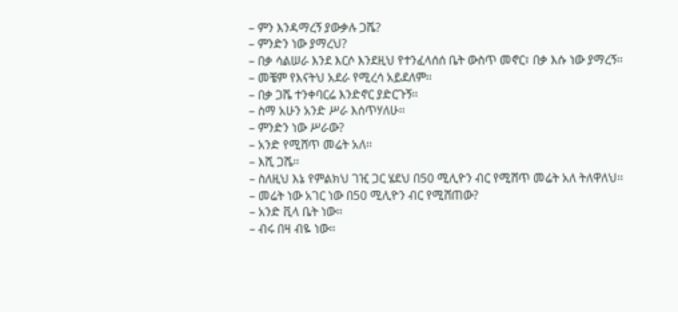– ምን እንዳማረኝ ያውቃሉ ጋሼ?
– ምንድን ነው ያማረህ?
– በቃ ሳልሠራ እንደ እርሶ እንደዚህ የተንፈላሰሰ ቤት ውስጥ መኖር፣ በቃ እሱ ነው ያማረኝ፡፡
– መቼም የእናትህ አደራ የሚረሳ አይደለም፡፡
– በቃ ጋሼ ተንቀባርሬ እንድኖር ያድርጉኝ፡፡
– ስማ አሁን አንድ ሥራ እሰጥሃለሁ፡፡
– ምንድን ነው ሥራው?
– አንድ የሚሸጥ መሬት አለ፡፡
– እሺ ጋሼ፡፡
– ስለዚህ እኔ የምልክህ ገዢ ጋር ሄደህ በ50 ሚሊዮን ብር የሚሸጥ መሬት አለ ትለዋለህ፡፡
– መሬት ነው አገር ነው በ50 ሚሊዮን ብር የሚሸጠው?
– አንድ ቪላ ቤት ነው፡፡
– ብሩ በዛ ብዬ ነው፡፡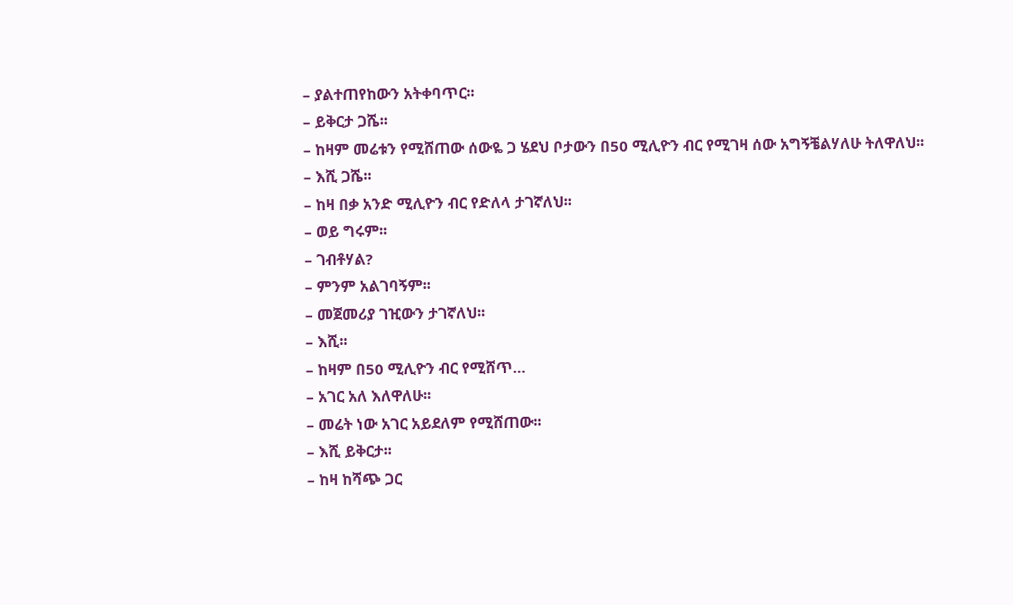– ያልተጠየከውን አትቀባጥር፡፡
– ይቅርታ ጋሼ፡፡
– ከዛም መሬቱን የሚሸጠው ሰውዬ ጋ ሄደህ ቦታውን በ50 ሚሊዮን ብር የሚገዛ ሰው አግኝቼልሃለሁ ትለዋለህ፡፡
– እሺ ጋሼ፡፡
– ከዛ በቃ አንድ ሚሊዮን ብር የድለላ ታገኛለህ፡፡
– ወይ ግሩም፡፡
– ገብቶሃል?
– ምንም አልገባኝም፡፡
– መጀመሪያ ገዢውን ታገኛለህ፡፡
– እሺ፡፡
– ከዛም በ50 ሚሊዮን ብር የሚሸጥ…
– አገር አለ እለዋለሁ፡፡
– መሬት ነው አገር አይደለም የሚሸጠው፡፡
– እሺ ይቅርታ፡፡
– ከዛ ከሻጭ ጋር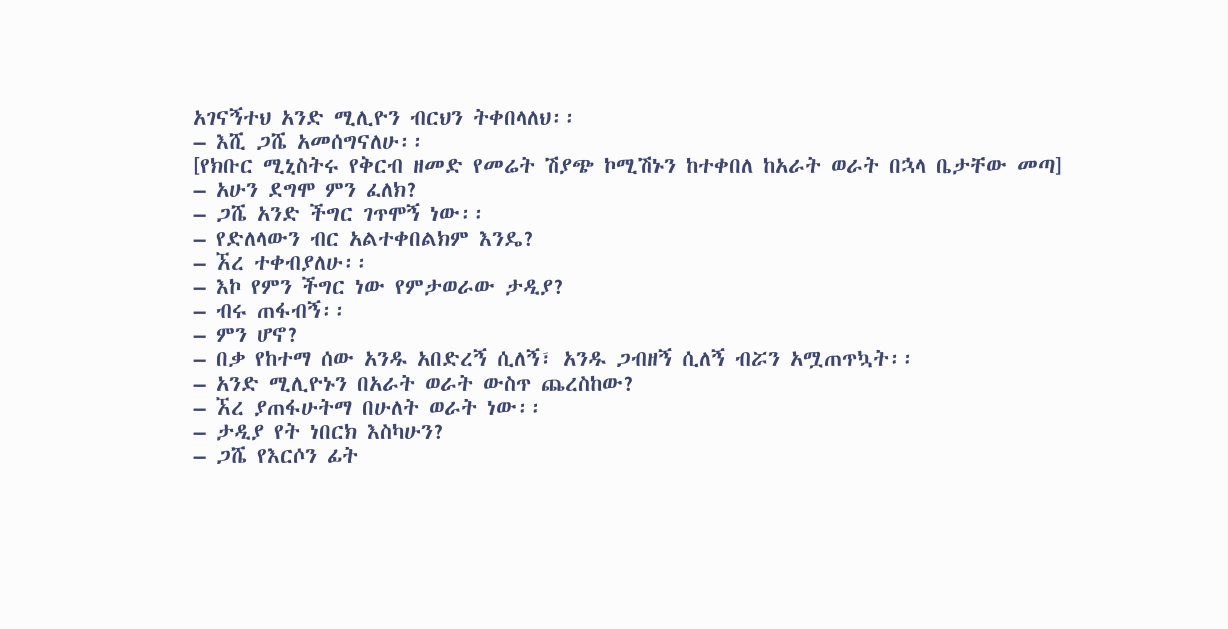አገናኝተህ አንድ ሚሊዮን ብርህን ትቀበላለህ፡፡
– እሺ ጋሼ አመሰግናለሁ፡፡
[የክቡር ሚኒስትሩ የቅርብ ዘመድ የመሬት ሽያጭ ኮሚሽኑን ከተቀበለ ከአራት ወራት በኋላ ቤታቸው መጣ]
– አሁን ደግሞ ምን ፈለክ?
– ጋሼ አንድ ችግር ገጥሞኝ ነው፡፡
– የድለላውን ብር አልተቀበልክም እንዴ?
– ኧረ ተቀብያለሁ፡፡
– እኮ የምን ችግር ነው የምታወራው ታዲያ?
– ብሩ ጠፋብኝ፡፡
– ምን ሆኖ?
– በቃ የከተማ ሰው አንዱ አበድረኝ ሲለኝ፣ አንዱ ጋብዘኝ ሲለኝ ብሯን አሟጠጥኳት፡፡
– አንድ ሚሊዮኑን በአራት ወራት ውስጥ ጨረስከው?
– ኧረ ያጠፋሁትማ በሁለት ወራት ነው፡፡
– ታዲያ የት ነበርክ እስካሁን?
– ጋሼ የእርሶን ፊት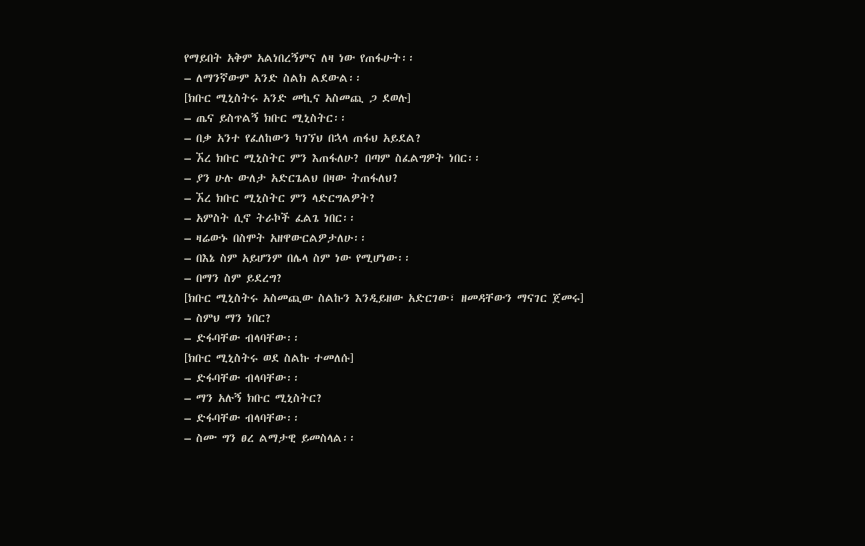የማይበት አቅም አልነበረኝምና ለዛ ነው የጠፋሁት፡፡
– ለማንኛውም አንድ ስልክ ልደውል፡፡
[ክቡር ሚኒስትሩ አንድ መኪና አስመጪ ጋ ደወሉ]
– ጤና ይስጥልኝ ክቡር ሚኒስትር፡፡
– በቃ አንተ የፈለከውን ካገኘህ በኋላ ጠፋህ አይደል?
– ኧረ ክቡር ሚኒስትር ምን እጠፋለሁ? በጣም ስፈልግዎት ነበር፡፡
– ያን ሁሉ ውለታ አድርጌልህ በዛው ትጠፋለህ?
– ኧረ ክቡር ሚኒስትር ምን ላድርግልዎት?
– አምስት ሲኖ ትራኮች ፈልጌ ነበር፡፡
– ዛሬውኑ በስሞት አዘዋውርልዎታለሁ፡፡
– በእኔ ስም አይሆንም በሌላ ስም ነው የሚሆነው፡፡
– በማን ስም ይደረግ?
[ክቡር ሚኒስትሩ አስመጪው ስልኩን እንዲይዘው አድርገው፣ ዘመዳቸውን ማናገር ጀመሩ]
– ስምህ ማን ነበር?
– ድፋባቸው ብላባቸው፡፡
[ክቡር ሚኒስትሩ ወደ ስልኩ ተመለሱ]
– ድፋባቸው ብላባቸው፡፡
– ማን አሉኝ ክቡር ሚኒስትር?
– ድፋባቸው ብላባቸው፡፡
– ስሙ ግን ፀረ ልማታዊ ይመስላል፡፡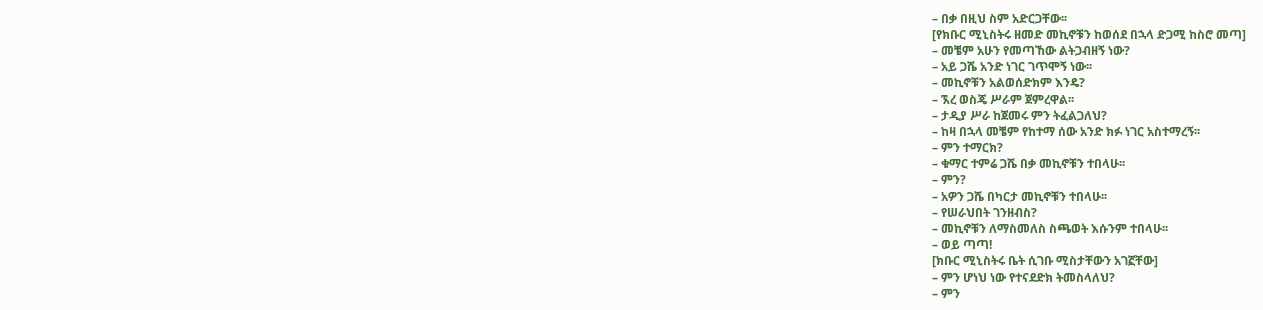– በቃ በዚህ ስም አድርጋቸው፡፡
[የክቡር ሚኒስትሩ ዘመድ መኪኖቹን ከወሰደ በኋላ ድጋሚ ከስሮ መጣ]
– መቼም አሁን የመጣኸው ልትጋብዘኝ ነው?
– አይ ጋሼ አንድ ነገር ገጥሞኝ ነው፡፡
– መኪኖቹን አልወሰድክም እንዴ?
– ኧረ ወስጄ ሥራም ጀምረዋል፡፡
– ታዲያ ሥራ ከጀመሩ ምን ትፈልጋለህ?
– ከዛ በኋላ መቼም የከተማ ሰው አንድ ክፉ ነገር አስተማረኝ፡፡
– ምን ተማርክ?
– ቁማር ተምሬ ጋሼ በቃ መኪኖቹን ተበላሁ፡፡
– ምን?
– አዎን ጋሼ በካርታ መኪኖቹን ተበላሁ፡፡
– የሠራህበት ገንዘብስ?
– መኪኖቹን ለማስመለስ ስጫወት እሱንም ተበላሁ፡፡
– ወይ ጣጣ!
[ክቡር ሚኒስትሩ ቤት ሲገቡ ሚስታቸውን አገኟቸው]
– ምን ሆነህ ነው የተናደድክ ትመስላለህ?
– ምን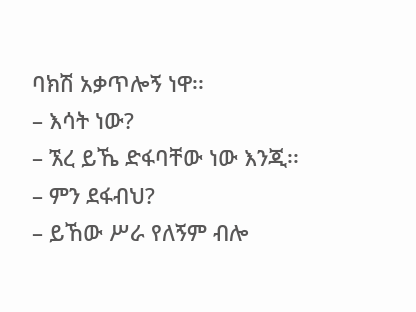ባክሽ አቃጥሎኝ ነዋ፡፡
– እሳት ነው?
– ኧረ ይኼ ድፋባቸው ነው እንጂ፡፡
– ምን ደፋብህ?
– ይኸው ሥራ የለኝም ብሎ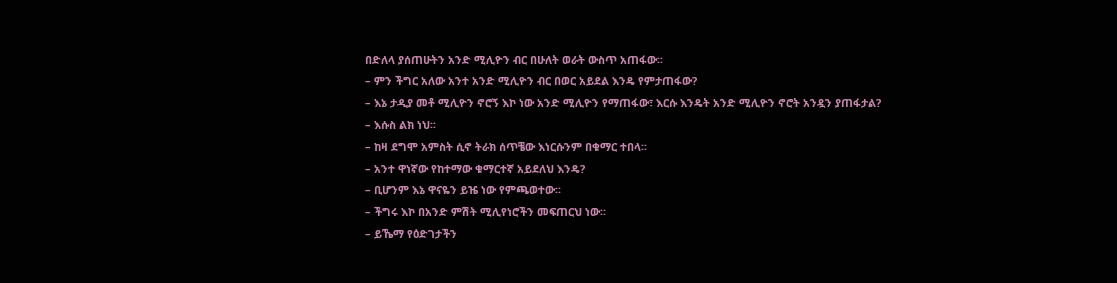በድለላ ያሰጠሁትን አንድ ሚሊዮን ብር በሁለት ወራት ውስጥ አጠፋው፡፡
– ምን ችግር አለው አንተ አንድ ሚሊዮን ብር በወር አይደል እንዴ የምታጠፋው?
– እኔ ታዲያ መቶ ሚሊዮን ኖሮኝ እኮ ነው አንድ ሚሊዮን የማጠፋው፣ እርሱ እንዴት አንድ ሚሊዮን ኖሮት አንዷን ያጠፋታል?
– እሱስ ልክ ነህ፡፡
– ከዛ ደግሞ አምስት ሲኖ ትራክ ሰጥቼው እነርሱንም በቁማር ተበላ፡፡
– አንተ ዋነኛው የከተማው ቁማርተኛ አይደለህ እንዴ?
– ቢሆንም እኔ ዋናዬን ይዤ ነው የምጫወተው፡፡
– ችግሩ እኮ በአንድ ምሽት ሚሊየነሮችን መፍጠርህ ነው፡፡
– ይኼማ የዕድገታችን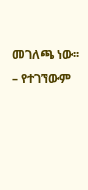መገለጫ ነው፡፡
– የተገኘውም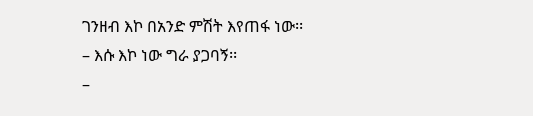ገንዘብ እኮ በአንድ ምሽት እየጠፋ ነው፡፡
– እሱ እኮ ነው ግራ ያጋባኝ፡፡
–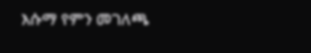እሱማ የምን መገለጫ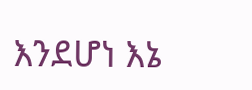እንደሆነ እኔ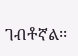ገብቶኛል፡፡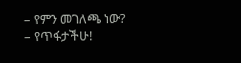– የምን መገለጫ ነው?
– የጥፋታችሁ!